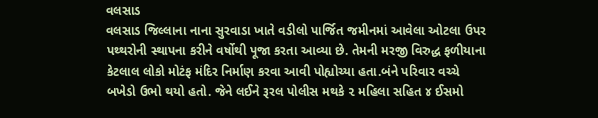વલસાડ
વલસાડ જિલ્લાના નાના સુરવાડા ખાતે વડીલો પાર્જિત જમીનમાં આવેલા ઓટલા ઉપર પથ્થરોની સ્થાપના કરીને વર્ષોથી પૂજા કરતા આવ્યા છે. તેમની મરજી વિરુદ્ધ ફળીયાના કેટલાલ લોકો મોટંફ મંદિર નિર્માણ કરવા આવી પોહ્યોચ્યા હતા.બંને પરિવાર વચ્ચે બખેડો ઉભો થયો હતો. જેને લઈને રૂરલ પોલીસ મથકે ૨ મહિલા સહિત ૪ ઈસમો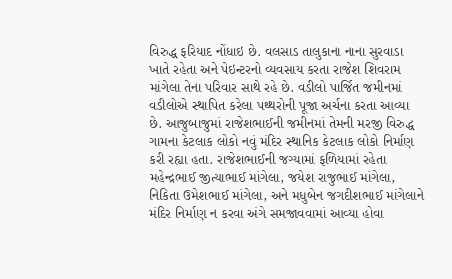વિરુદ્ધ ફરિયાદ નોંધાઇ છે. વલસાડ તાલુકાના નાના સુરવાડા ખાતે રહેતા અને પેઇન્ટરનો વ્યવસાય કરતા રાજેશ શિવરામ માંગેલા તેના પરિવાર સાથે રહે છે. વડીલો પાર્જિત જમીનમાં વડીલોએ સ્થાપિત કરેલા પથ્થરોની પૂજા અર્ચના કરતા આવ્યા છે. આજુબાજુમાં રાજેશભાઈની જમીનમાં તેમની મરજી વિરુદ્ધ ગામના કેટલાક લોકો નવું મંદિર સ્થાનિક કેટલાક લોકો નિર્માણ કરી રહ્યા હતા. રાજેશભાઈની જગ્યામાં ફળિયામાં રહેતા મહેન્દ્રભાઈ જીત્યાભાઈ માંગેલા, જયેશ રાજુભાઈ માંગેલા, નિકિતા ઉમેશભાઈ માંગેલા, અને મધુબેન જગદીશભાઈ માંગેલાને મંદિર નિર્માણ ન કરવા અંગે સમજાવવામાં આવ્યા હોવા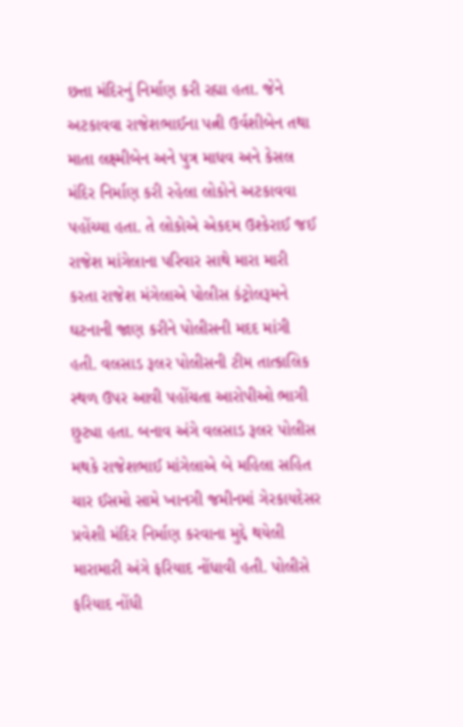છત્તા મંદિરનું નિર્માણ કરી રહ્યા હતા. જેને અટકાવવા રાજેશભાઈના પત્ની ઉર્વશીબેન તથા માતા લક્ષ્મીબેન અને પુત્ર માધવ અને કેસલ મંદિર નિર્માણ કરી રહેલા લોકોને અટકાવવા પહોંચ્યા હતા. તે લોકોએ એકદમ ઉશ્કેરાઈ જઈ રાજેશ માંગેલાના પરિવાર સાથે મારા મારી કરતા રાજેશ મંગેલાએ પોલીસ કંટ્રોલરૂમને ઘટનાની જાણ કરીને પોલીસની મદદ માંગી હતી. વલસાડ રૂલર પોલીસની ટીમ તાત્કાલિક સ્થળ ઉપર આવી પહોંચતા આરોપીઓ ભાગી છુટ્યા હતા. બનાવ અંગે વલસાડ રૂલર પોલીસ મથકે રાજેશભાઈ માંગેલાએ બે મહિલા સહિત ચાર ઈસમો સામે ખાનગી જમીનમાં ગેરકાયદેસર પ્રવેશી મંદિર નિર્માણ કરવાના મુદ્દે થયેલી મારામારી અંગે ફરિયાદ નોંધાવી હતી. પોલીસે ફરિયાદ નોંધી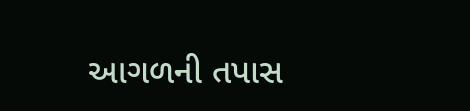આગળની તપાસ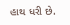હાથ ધરી છે.